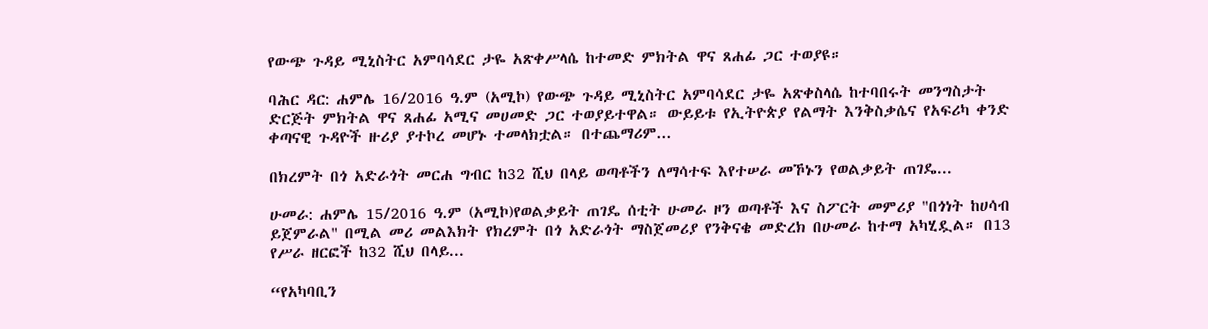የውጭ ጉዳይ ሚኒስትር አምባሳደር ታዬ አጽቀሥላሴ ከተመድ ምክትል ዋና ጸሐፊ ጋር ተወያዩ።

ባሕር ዳር: ሐምሌ 16/2016 ዓ.ም (አሚኮ) የውጭ ጉዳይ ሚኒስትር አምባሳደር ታዬ አጽቀስላሴ ከተባበሩት መንግስታት ድርጅት ምክትል ዋና ጸሐፊ አሚና መሀመድ ጋር ተወያይተዋል። ውይይቱ የኢትዮጵያ የልማት እንቅስቃሴና የአፍሪካ ቀንድ ቀጣናዊ ጉዳዮች ዙሪያ ያተኮረ መሆኑ ተመላክቷል። በተጨማሪም...

በክረምት በጎ አድራጎት መርሐ ግብር ከ32 ሺህ በላይ ወጣቶችን ለማሳተፍ እየተሠራ መኾኑን የወልቃይት ጠገዴ...

ሁመራ: ሐምሌ 15/2016 ዓ.ም (አሚኮ)የወልቃይት ጠገዴ ሰቲት ሁመራ ዞን ወጣቶች እና ስፖርት መምሪያ "በጎነት ከሀሳብ ይጀምራል" በሚል መሪ መልእክት የክረምት በጎ አድራጎት ማስጀመሪያ የንቅናቄ መድረክ በሁመራ ከተማ አካሂዷል። በ13 የሥራ ዘርፎች ከ32 ሺህ በላይ...

“የአካባቢን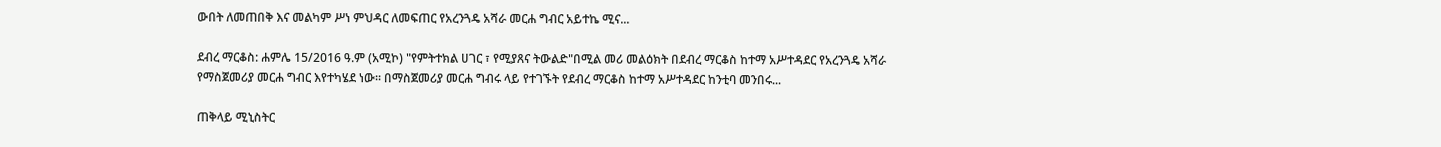ውበት ለመጠበቅ እና መልካም ሥነ ምህዳር ለመፍጠር የአረንጓዴ አሻራ መርሐ ግብር አይተኬ ሚና...

ደብረ ማርቆስ: ሐምሌ 15/2016 ዓ.ም (አሚኮ) "የምትተክል ሀገር ፣ የሚያጸና ትውልድ"በሚል መሪ መልዕክት በደብረ ማርቆስ ከተማ አሥተዳደር የአረንጓዴ አሻራ የማስጀመሪያ መርሐ ግብር እየተካሄደ ነው። በማስጀመሪያ መርሐ ግብሩ ላይ የተገኙት የደብረ ማርቆስ ከተማ አሥተዳደር ከንቲባ መንበሩ...

ጠቅላይ ሚኒስትር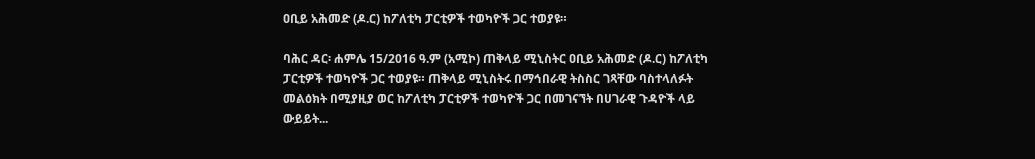ዐቢይ አሕመድ (ዶ.ር) ከፖለቲካ ፓርቲዎች ተወካዮች ጋር ተወያዩ።

ባሕር ዳር፡ ሐምሌ 15/2016 ዓ.ም (አሚኮ) ጠቅላይ ሚኒስትር ዐቢይ አሕመድ (ዶ.ር) ከፖለቲካ ፓርቲዎች ተወካዮች ጋር ተወያዩ። ጠቅላይ ሚኒስትሩ በማኅበራዊ ትስስር ገጻቸው ባስተላለፉት መልዕክት በሚያዚያ ወር ከፖለቲካ ፓርቲዎች ተወካዮች ጋር በመገናኘት በሀገራዊ ጉዳዮች ላይ ውይይት...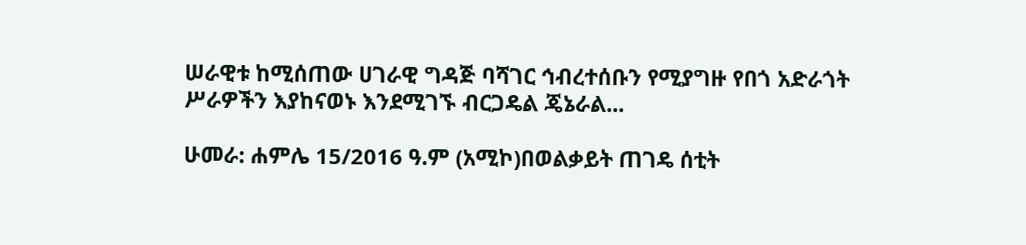ሠራዊቱ ከሚሰጠው ሀገራዊ ግዳጅ ባሻገር ኅብረተሰቡን የሚያግዙ የበጎ አድራጎት ሥራዎችን እያከናወኑ እንደሚገኙ ብርጋዴል ጄኔራል...

ሁመራ: ሐምሌ 15/2016 ዓ.ም (አሚኮ)በወልቃይት ጠገዴ ሰቲት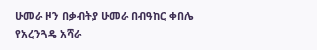ሁመራ ዞን በቃብትያ ሁመራ በብዓከር ቀበሌ የአረንጓዴ አሻራ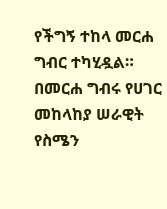የችግኝ ተከላ መርሐ ግብር ተካሂዷል። በመርሐ ግብሩ የሀገር መከላከያ ሠራዊት የስሜን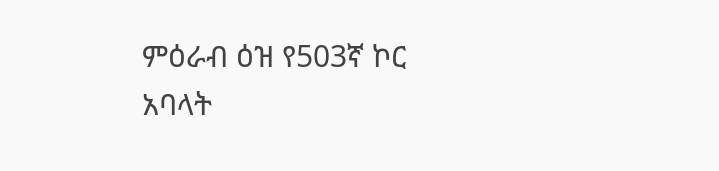ምዕራብ ዕዝ የ503ኛ ኮር አባላት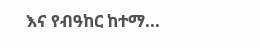እና የብዓከር ከተማ...